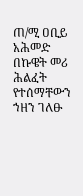ጠ/ሚ ዐቢይ አሕመድ በኩዌት መሪ ሕልፈት የተሰማቸውን ኀዘን ገለፁ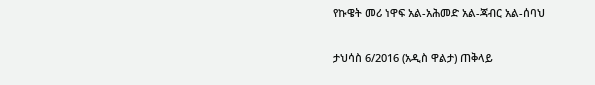የኩዌት መሪ ነዋፍ አል-አሕመድ አል-ጃብር አል-ሰባህ

ታህሳስ 6/2016 (አዲስ ዋልታ) ጠቅላይ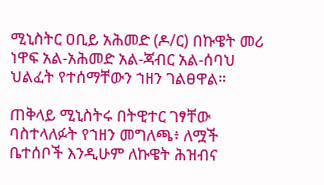ሚኒስትር ዐቢይ አሕመድ (ዶ/ር) በኩዌት መሪ ነዋፍ አል-አሕመድ አል-ጃብር አል-ሰባህ ህልፈት የተሰማቸውን ኀዘን ገልፀዋል።

ጠቅላይ ሚኒስትሩ በትዊተር ገፃቸው ባስተላለፉት የኀዘን መግለጫ፥ ለሟች ቤተሰቦች እንዲሁም ለኩዌት ሕዝብና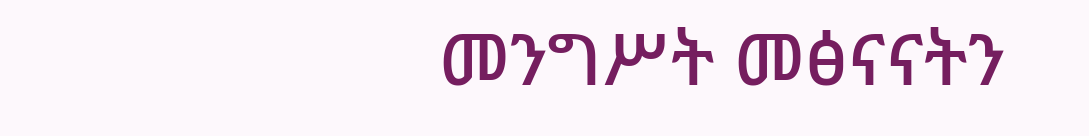መንግሥት መፅናናትን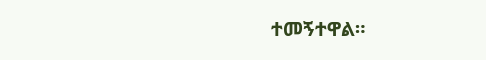ተመኝተዋል።